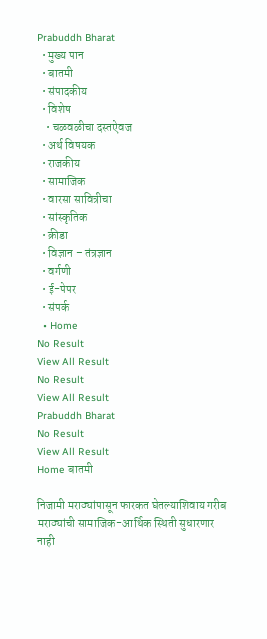Prabuddh Bharat
  • मुख्य पान
  • बातमी
  • संपादकीय
  • विशेष
    • चळवळीचा दस्तऐवज
  • अर्थ विषयक
  • राजकीय
  • सामाजिक
  • वारसा सावित्रीचा
  • सांस्कृतिक
  • क्रीडा
  • विज्ञान – तंत्रज्ञान
  • वर्गणी
  • ई-पेपर
  • संपर्क
  • Home
No Result
View All Result
No Result
View All Result
Prabuddh Bharat
No Result
View All Result
Home बातमी

निजामी मराठ्यांपासून फारकत घेतल्याशिवाय गरीब मराठ्यांची सामाजिक-आर्थिक स्थिती सुधारणार नाही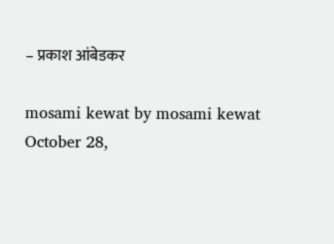– प्रकाश आंबेडकर

mosami kewat by mosami kewat
October 28,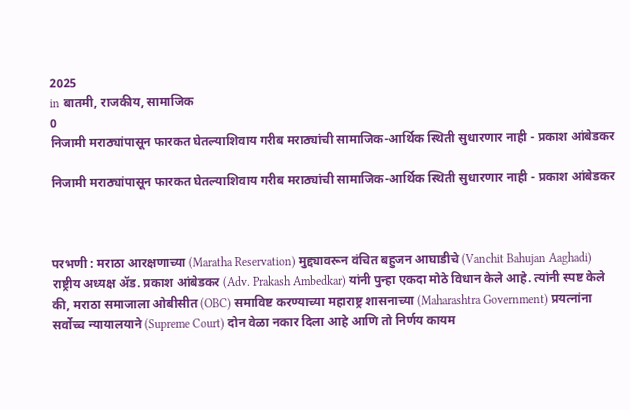2025
in बातमी, राजकीय, सामाजिक
0
निजामी मराठ्यांपासून फारकत घेतल्याशिवाय गरीब मराठ्यांची सामाजिक-आर्थिक स्थिती सुधारणार नाही - प्रकाश आंबेडकर

निजामी मराठ्यांपासून फारकत घेतल्याशिवाय गरीब मराठ्यांची सामाजिक-आर्थिक स्थिती सुधारणार नाही - प्रकाश आंबेडकर



परभणी : मराठा आरक्षणाच्या (Maratha Reservation) मुद्द्यावरून वंचित बहुजन आघाडीचे (Vanchit Bahujan Aaghadi) राष्ट्रीय अध्यक्ष अ‍ॅड. प्रकाश आंबेडकर (Adv. Prakash Ambedkar) यांनी पुन्हा एकदा मोठे विधान केले आहे. त्यांनी स्पष्ट केले की, मराठा समाजाला ओबीसीत (OBC) समाविष्ट करण्याच्या महाराष्ट्र शासनाच्या (Maharashtra Government) प्रयत्नांना सर्वोच्च न्यायालयाने (Supreme Court) दोन वेळा नकार दिला आहे आणि तो निर्णय कायम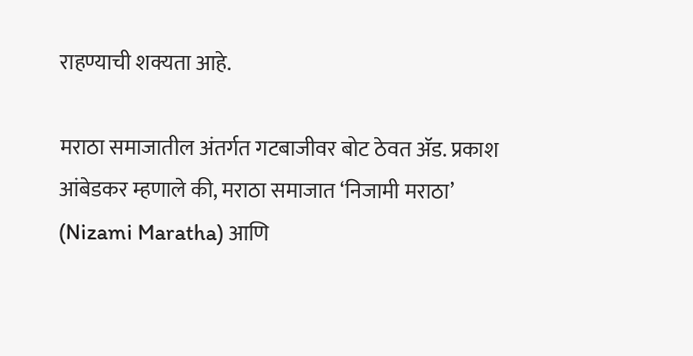राहण्याची शक्यता आहे.

मराठा समाजातील अंतर्गत गटबाजीवर बोट ठेवत अ‍ॅड. प्रकाश आंबेडकर म्हणाले की, मराठा समाजात ‘निजामी मराठा’ (Nizami Maratha) आणि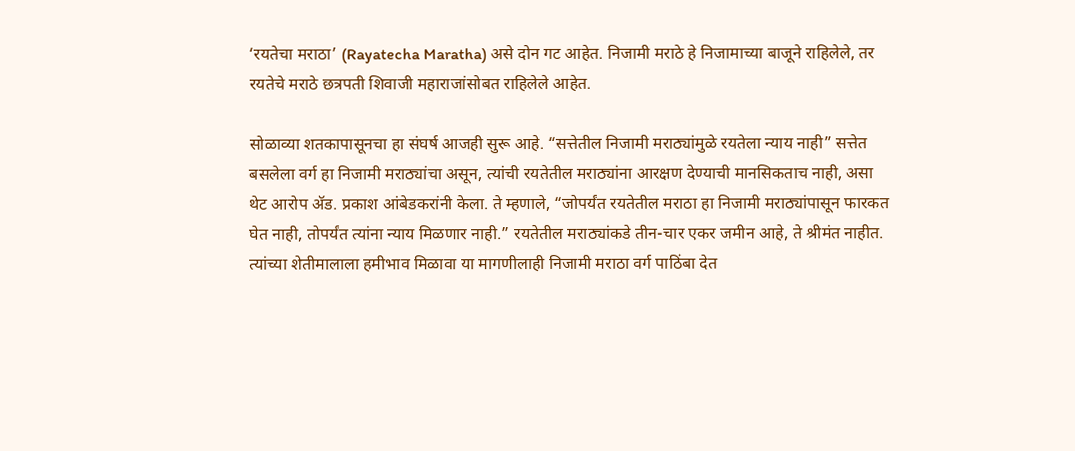‘रयतेचा मराठा’ (Rayatecha Maratha) असे दोन गट आहेत. निजामी मराठे हे निजामाच्या बाजूने राहिलेले, तर रयतेचे मराठे छत्रपती शिवाजी महाराजांसोबत राहिलेले आहेत.

सोळाव्या शतकापासूनचा हा संघर्ष आजही सुरू आहे. “सत्तेतील निजामी मराठ्यांमुळे रयतेला न्याय नाही” सत्तेत बसलेला वर्ग हा निजामी मराठ्यांचा असून, त्यांची रयतेतील मराठ्यांना आरक्षण देण्याची मानसिकताच नाही, असा थेट आरोप अ‍ॅड. प्रकाश आंबेडकरांनी केला. ते म्हणाले, “जोपर्यंत रयतेतील मराठा हा निजामी मराठ्यांपासून फारकत घेत नाही, तोपर्यंत त्यांना न्याय मिळणार नाही.” रयतेतील मराठ्यांकडे तीन-चार एकर जमीन आहे, ते श्रीमंत नाहीत. त्यांच्या शेतीमालाला हमीभाव मिळावा या मागणीलाही निजामी मराठा वर्ग पाठिंबा देत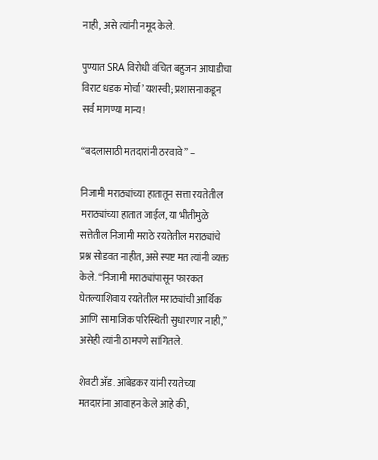नाही, असे त्यांनी नमूद केले.

पुण्यात SRA विरोधी वंचित बहुजन आघाडीचा विराट धडक मोर्चा’ यशस्वी; प्रशासनाकडून सर्व मागण्या मान्य!

“बदलासाठी मतदारांनी ठरवावे” –

निजामी मराठ्यांच्या हातातून सत्ता रयतेतील मराठ्यांच्या हातात जाईल, या भीतीमुळे सत्तेतील निजामी मराठे रयतेतील मराठ्यांचे प्रश्न सोडवत नाहीत, असे स्पष्ट मत त्यांनी व्यक्त केले. “निजामी मराठ्यांपासून फारकत घेतल्याशिवाय रयतेतील मराठ्यांची आर्थिक आणि सामाजिक परिस्थिती सुधारणार नाही,” असेही त्यांनी ठामपणे सांगितले.

शेवटी अ‍ॅड. आंबेडकर यांनी रयतेच्या मतदारांना आवाहन केले आहे की,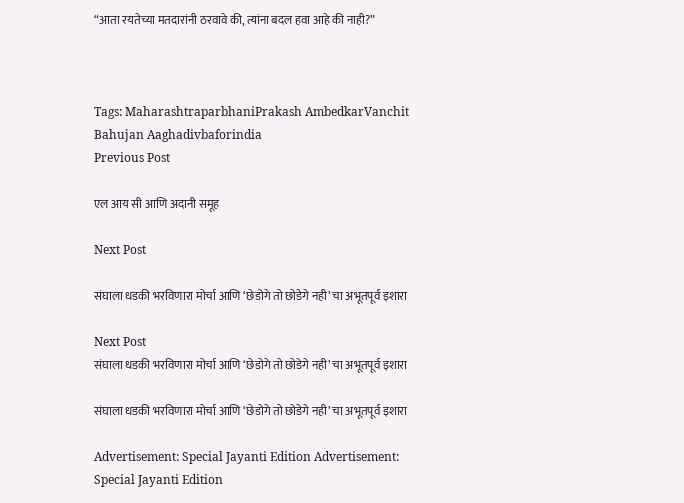“आता रयतेच्या मतदारांनी ठरवावे की, त्यांना बदल हवा आहे की नाही?”



Tags: MaharashtraparbhaniPrakash AmbedkarVanchit Bahujan Aaghadivbaforindia
Previous Post

एल आय सी आणि अदानी समूह

Next Post

संघाला धडकी भरविणारा मोर्चा आणि ‘छेडोगे तो छोडेगे नही’ चा अभूतपूर्व इशारा

Next Post
संघाला धडकी भरविणारा मोर्चा आणि ‘छेडोगे तो छोडेगे नही’ चा अभूतपूर्व इशारा

संघाला धडकी भरविणारा मोर्चा आणि ‘छेडोगे तो छोडेगे नही’ चा अभूतपूर्व इशारा

Advertisement: Special Jayanti Edition Advertisement: Special Jayanti Edition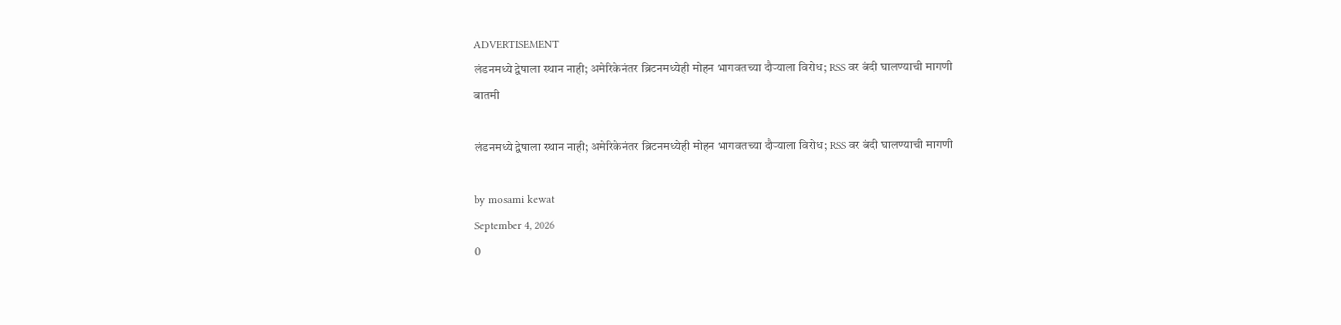ADVERTISEMENT
लंडनमध्ये द्वेषाला स्थान नाही; अमेरिकेनंतर ब्रिटनमध्येही मोहन भागवतच्या दौऱ्याला विरोध; RSS वर बंदी घालण्याची मागणी
बातमी

लंडनमध्ये द्वेषाला स्थान नाही; अमेरिकेनंतर ब्रिटनमध्येही मोहन भागवतच्या दौऱ्याला विरोध; RSS वर बंदी घालण्याची मागणी

by mosami kewat
September 4, 2026
0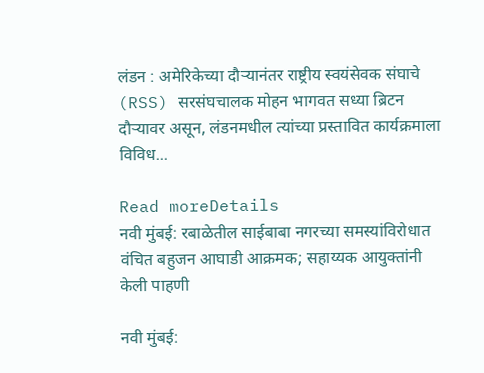लंडन : अमेरिकेच्या दौऱ्यानंतर राष्ट्रीय स्वयंसेवक संघाचे (RSS) सरसंघचालक मोहन भागवत सध्या ब्रिटन दौऱ्यावर असून, लंडनमधील त्यांच्या प्रस्तावित कार्यक्रमाला विविध...

Read moreDetails
नवी मुंबई: रबाळेतील साईबाबा नगरच्या समस्यांविरोधात वंचित बहुजन आघाडी आक्रमक; सहाय्यक आयुक्तांनी केली पाहणी

नवी मुंबई: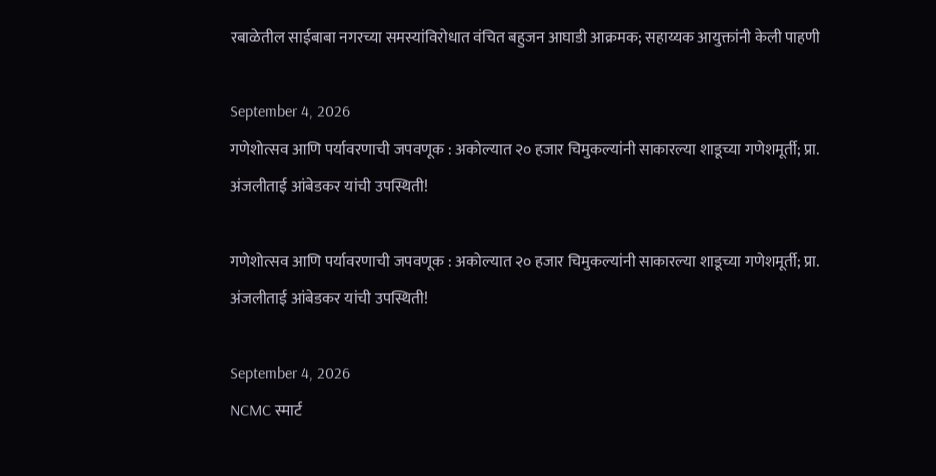रबाळेतील साईबाबा नगरच्या समस्यांविरोधात वंचित बहुजन आघाडी आक्रमक; सहाय्यक आयुक्तांनी केली पाहणी

September 4, 2026
गणेशोत्सव आणि पर्यावरणाची जपवणूक : अकोल्यात २० हजार चिमुकल्यांनी साकारल्या शाडूच्या गणेशमूर्ती; प्रा. अंजलीताई आंबेडकर यांची उपस्थिती!

गणेशोत्सव आणि पर्यावरणाची जपवणूक : अकोल्यात २० हजार चिमुकल्यांनी साकारल्या शाडूच्या गणेशमूर्ती; प्रा. अंजलीताई आंबेडकर यांची उपस्थिती!

September 4, 2026
NCMC स्मार्ट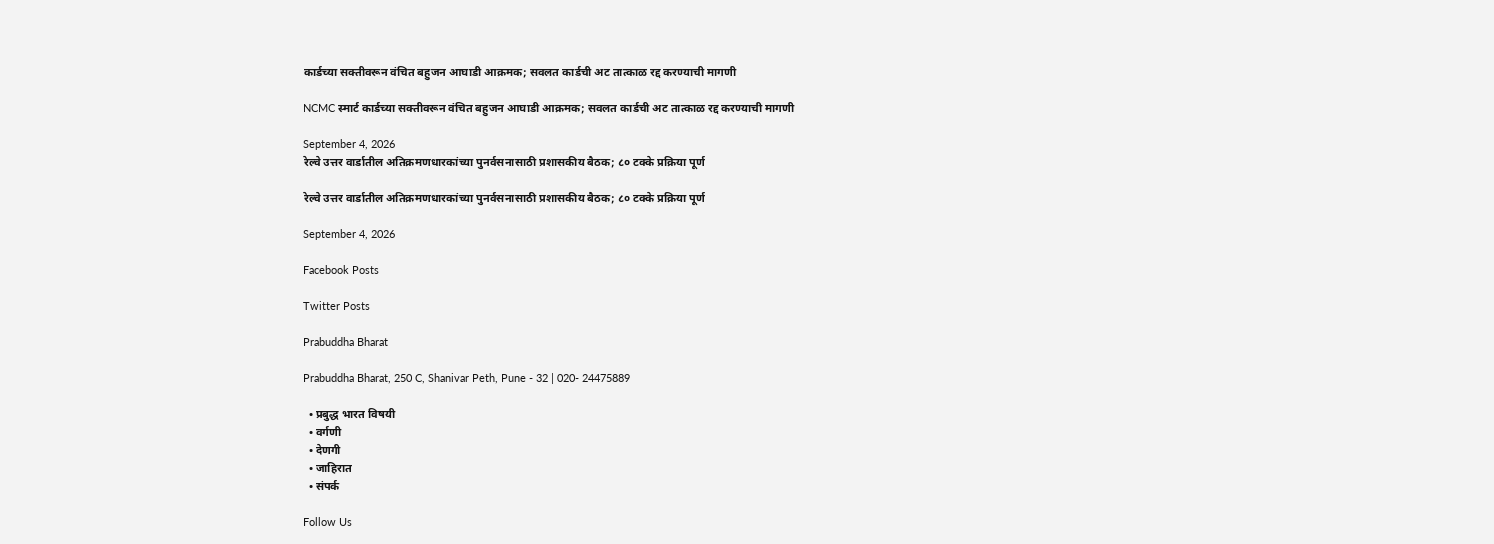कार्डच्या सक्तीवरून वंचित बहुजन आघाडी आक्रमक; सवलत कार्डची अट तात्काळ रद्द करण्याची मागणी

NCMC स्मार्ट कार्डच्या सक्तीवरून वंचित बहुजन आघाडी आक्रमक; सवलत कार्डची अट तात्काळ रद्द करण्याची मागणी

September 4, 2026
रेल्वे उत्तर वार्डातील अतिक्रमणधारकांच्या पुनर्वसनासाठी प्रशासकीय बैठक; ८० टक्के प्रक्रिया पूर्ण

रेल्वे उत्तर वार्डातील अतिक्रमणधारकांच्या पुनर्वसनासाठी प्रशासकीय बैठक; ८० टक्के प्रक्रिया पूर्ण

September 4, 2026

Facebook Posts

Twitter Posts

Prabuddha Bharat

Prabuddha Bharat, 250 C, Shanivar Peth, Pune - 32 | 020- 24475889

  • प्रबुद्ध भारत विषयी
  • वर्गणी
  • देणगी
  • जाहिरात
  • संपर्क

Follow Us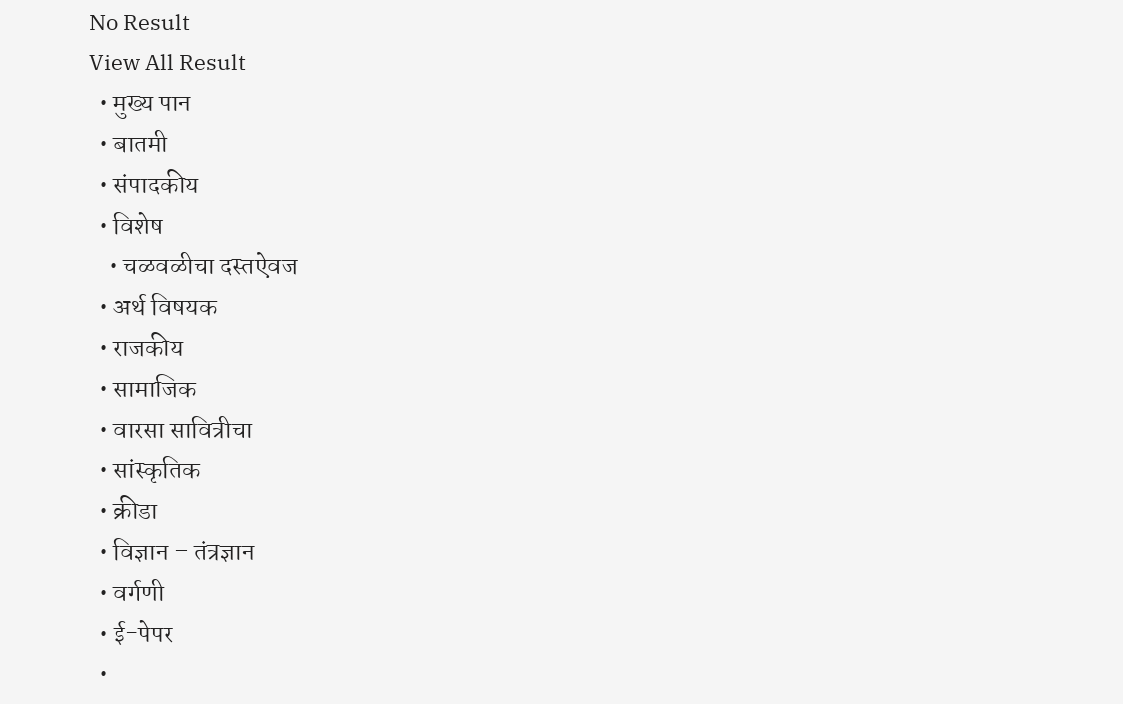No Result
View All Result
  • मुख्य पान
  • बातमी
  • संपादकीय
  • विशेष
    • चळवळीचा दस्तऐवज
  • अर्थ विषयक
  • राजकीय
  • सामाजिक
  • वारसा सावित्रीचा
  • सांस्कृतिक
  • क्रीडा
  • विज्ञान – तंत्रज्ञान
  • वर्गणी
  • ई-पेपर
  •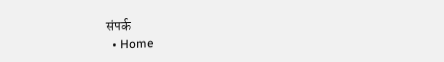संपर्क
  • Home